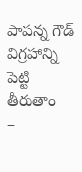పాపన్న గౌడ్ విగ్రహాన్ని పెట్టి తీరుతాం
–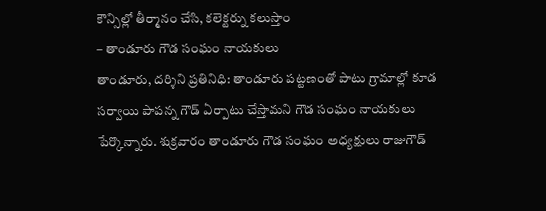కౌన్సిల్లో తీర్మానం చేసి, కలెక్టర్ను కలుస్తాం
– తాండూరు గౌడ సంఘం నాయకులు
తాండూరు, దర్శిని ప్రతినిధి: తాండూరు పట్టణంతో పాటు గ్రామాల్లో కూడ సర్వాయి పాపన్న గౌడ్ ఏర్పాటు చేస్తామని గౌడ సంఘం నాయకులు పేర్కొన్నారు. శుక్రవారం తాండూరు గౌడ సంఘం అధ్యక్షులు రాజుగౌడ్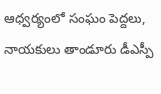ఆధ్వర్యంలో సంఘం పెద్దలు, నాయకులు తాండూరు డీఎస్పీ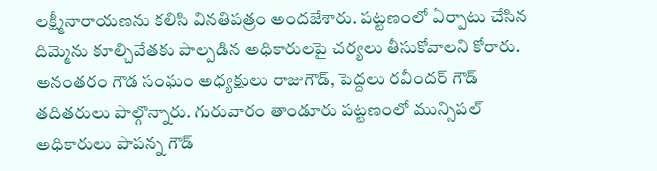లక్ష్మీనారాయణను కలిసి వినతిపత్రం అందజేశారు. పట్టణంలో ఏర్పాటు చేసిన దిమ్మెను కూల్చివేతకు పాల్పడిన అధికారులపై చర్యలు తీసుకోవాలని కోరారు. అనంతరం గౌడ సంఘం అధ్యక్షులు రాజుగౌడ్, పెద్దలు రవీందర్ గౌడ్ తదితరులు పాల్గొన్నారు. గురువారం తాండూరు పట్టణంలో మున్సిపల్ అధికారులు పాపన్న గౌడ్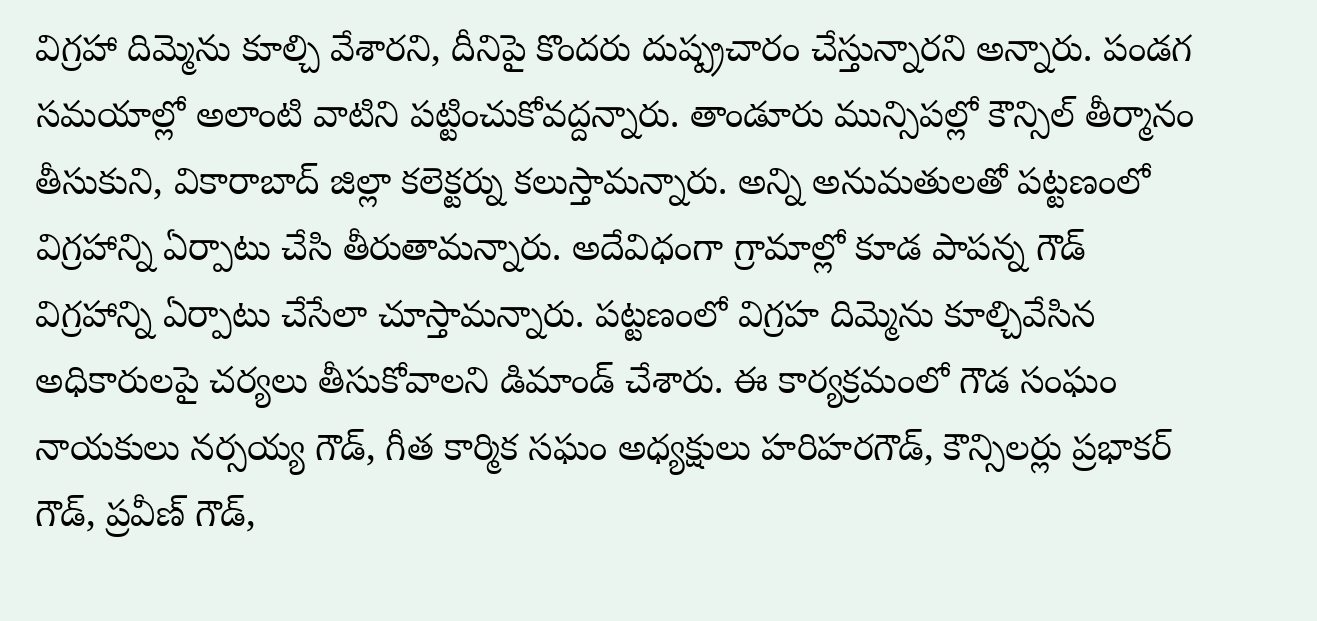విగ్రహా దిమ్మెను కూల్చి వేశారని, దీనిపై కొందరు దుష్ప్రచారం చేస్తున్నారని అన్నారు. పండగ సమయాల్లో అలాంటి వాటిని పట్టించుకోవద్దన్నారు. తాండూరు మున్సిపల్లో కౌన్సిల్ తీర్మానం తీసుకుని, వికారాబాద్ జిల్లా కలెక్టర్ను కలుస్తామన్నారు. అన్ని అనుమతులతో పట్టణంలో విగ్రహాన్ని ఏర్పాటు చేసి తీరుతామన్నారు. అదేవిధంగా గ్రామాల్లో కూడ పాపన్న గౌడ్ విగ్రహాన్ని ఏర్పాటు చేసేలా చూస్తామన్నారు. పట్టణంలో విగ్రహ దిమ్మెను కూల్చివేసిన అధికారులపై చర్యలు తీసుకోవాలని డిమాండ్ చేశారు. ఈ కార్యక్రమంలో గౌడ సంఘం నాయకులు నర్సయ్య గౌడ్, గీత కార్మిక సఘం అధ్యక్షులు హరిహరగౌడ్, కౌన్సిలర్లు ప్రభాకర్ గౌడ్, ప్రవీణ్ గౌడ్,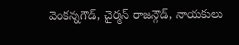వెంకన్నగౌడ్, చైర్మన్ రాజన్గౌడ్, నాయకులు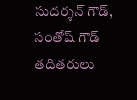సుదర్శన్ గౌడ్, సంతోష్ గౌడ్ తదితరులు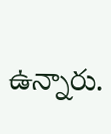ఉన్నారు.